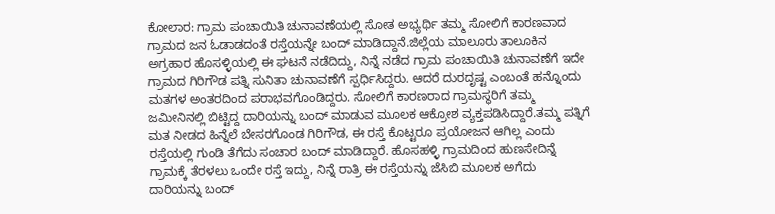ಕೋಲಾರ: ಗ್ರಾಮ ಪಂಚಾಯಿತಿ ಚುನಾವಣೆಯಲ್ಲಿ ಸೋತ ಅಭ್ಯರ್ಥಿ ತಮ್ಮ ಸೋಲಿಗೆ ಕಾರಣವಾದ ಗ್ರಾಮದ ಜನ ಓಡಾಡದಂತೆ ರಸ್ತೆಯನ್ನೇ ಬಂದ್ ಮಾಡಿದ್ದಾನೆ.ಜಿಲ್ಲೆಯ ಮಾಲೂರು ತಾಲೂಕಿನ ಅಗ್ರಹಾರ ಹೊಸಳ್ಳಿಯಲ್ಲಿ ಈ ಘಟನೆ ನಡೆದಿದ್ದು, ನಿನ್ನೆ ನಡೆದ ಗ್ರಾಮ ಪಂಚಾಯಿತಿ ಚುನಾವಣೆಗೆ ಇದೇ ಗ್ರಾಮದ ಗಿರಿಗೌಡ ಪತ್ನಿ ಸುನಿತಾ ಚುನಾವಣೆಗೆ ಸ್ಪರ್ಧಿಸಿದ್ದರು. ಆದರೆ ದುರದೃಷ್ಟ ಎಂಬಂತೆ ಹನ್ನೊಂದು ಮತಗಳ ಅಂತರದಿಂದ ಪರಾಭವಗೊಂಡಿದ್ದರು. ಸೋಲಿಗೆ ಕಾರಣರಾದ ಗ್ರಾಮಸ್ಥರಿಗೆ ತಮ್ಮ ಜಮೀನಿನಲ್ಲಿ ಬಿಟ್ಟಿದ್ದ ದಾರಿಯನ್ನು ಬಂದ್ ಮಾಡುವ ಮೂಲಕ ಆಕ್ರೋಶ ವ್ಯಕ್ತಪಡಿಸಿದ್ದಾರೆ.ತಮ್ಮ ಪತ್ನಿಗೆ ಮತ ನೀಡದ ಹಿನ್ನೆಲೆ ಬೇಸರಗೊಂಡ ಗಿರಿಗೌಡ, ಈ ರಸ್ತೆ ಕೊಟ್ಟರೂ ಪ್ರಯೋಜನ ಆಗಿಲ್ಲ ಎಂದು ರಸ್ತೆಯಲ್ಲಿ ಗುಂಡಿ ತೆಗೆದು ಸಂಚಾರ ಬಂದ್ ಮಾಡಿದ್ದಾರೆ. ಹೊಸಹಳ್ಳಿ ಗ್ರಾಮದಿಂದ ಹುಣಸೇದಿನ್ನೆ ಗ್ರಾಮಕ್ಕೆ ತೆರಳಲು ಒಂದೇ ರಸ್ತೆ ಇದ್ದು, ನಿನ್ನೆ ರಾತ್ರಿ ಈ ರಸ್ತೆಯನ್ನು ಜೆಸಿಬಿ ಮೂಲಕ ಅಗೆದು ದಾರಿಯನ್ನು ಬಂದ್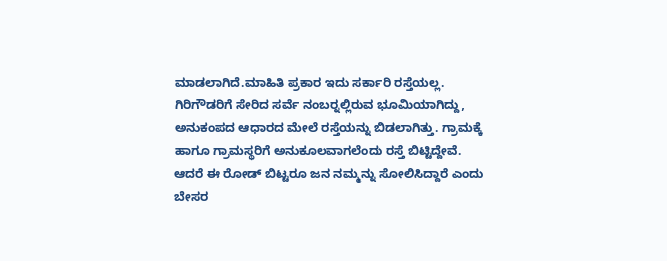ಮಾಡಲಾಗಿದೆ.ಮಾಹಿತಿ ಪ್ರಕಾರ ಇದು ಸರ್ಕಾರಿ ರಸ್ತೆಯಲ್ಲ. ಗಿರಿಗೌಡರಿಗೆ ಸೇರಿದ ಸರ್ವೆ ನಂಬರ್‍ನಲ್ಲಿರುವ ಭೂಮಿಯಾಗಿದ್ದು, ಅನುಕಂಪದ ಆಧಾರದ ಮೇಲೆ ರಸ್ತೆಯನ್ನು ಬಿಡಲಾಗಿತ್ತು. ಗ್ರಾಮಕ್ಕೆ ಹಾಗೂ ಗ್ರಾಮಸ್ಥರಿಗೆ ಅನುಕೂಲವಾಗಲೆಂದು ರಸ್ತೆ ಬಿಟ್ಟಿದ್ದೇವೆ. ಆದರೆ ಈ ರೋಡ್ ಬಿಟ್ಟರೂ ಜನ ನಮ್ಮನ್ನು ಸೋಲಿಸಿದ್ದಾರೆ ಎಂದು ಬೇಸರ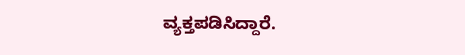ವ್ಯಕ್ತಪಡಿಸಿದ್ದಾರೆ.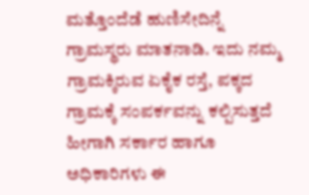ಮತ್ತೊಂದೆಡೆ ಹುಣಿಸೇದಿನ್ನೆ ಗ್ರಾಮಸ್ಥರು ಮಾತನಾಡಿ. ಇದು ನಮ್ಮ ಗ್ರಾಮಕ್ಕಿರುವ ಏಕೈಕ ರಸ್ತೆ, ಪಕ್ಕದ ಗ್ರಾಮಕ್ಕೆ ಸಂಪರ್ಕವನ್ನು ಕಲ್ಪಿಸುತ್ತದೆ ಹೀಗಾಗಿ ಸರ್ಕಾರ ಹಾಗೂ ಅಧಿಕಾರಿಗಳು ಈ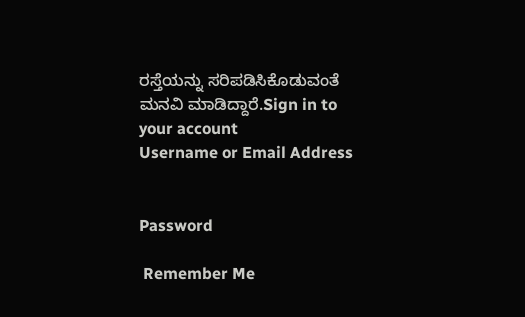ರಸ್ತೆಯನ್ನು ಸರಿಪಡಿಸಿಕೊಡುವಂತೆ ಮನವಿ ಮಾಡಿದ್ದಾರೆ.Sign in to your account
Username or Email Address


Password

 Remember Me